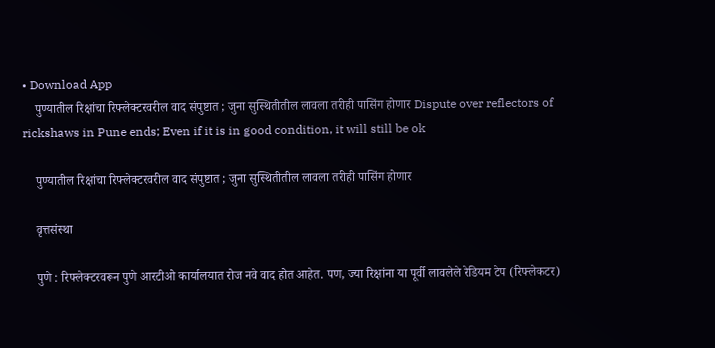• Download App
    पुण्यातील रिक्षांचा रिफ्लेक्टरवरील वाद संपुष्टात ; जुना सुस्थितीतील लावला तरीही पासिंग होणार Dispute over reflectors of rickshaws in Pune ends; Even if it is in good condition, it will still be ok

    पुण्यातील रिक्षांचा रिफ्लेक्टरवरील वाद संपुष्टात ; जुना सुस्थितीतील लावला तरीही पासिंग होणार

    वृत्तसंस्था

    पुणे : रिफ्लेक्टरवरून पुणे आरटीओ कार्यालयात रोज नवे वाद होत आहेत. पण, ज्या रिक्षांना या पूर्वी लावलेले रेडियम टेप (रिफ्लेकटर)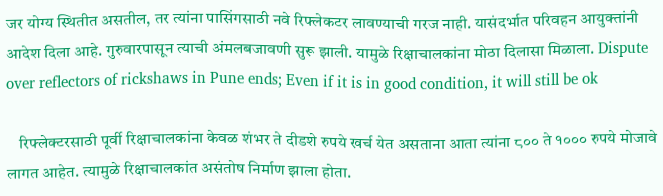जर योग्य स्थितीत असतील, तर त्यांना पासिंगसाठी नवे रिफ्लेकटर लावण्याची गरज नाही. यासंदर्भात परिवहन आयुक्तांनी आदेश दिला आहे. गुरुवारपासून त्याची अंमलबजावणी सुरू झाली. यामुळे रिक्षाचालकांना मोठा दिलासा मिळाला. Dispute over reflectors of rickshaws in Pune ends; Even if it is in good condition, it will still be ok

    रिफ्लेक्टरसाठी पूर्वी रिक्षाचालकांना केवळ शंभर ते दीडशे रुपये खर्च येत असताना आता त्यांना ८०० ते १००० रुपये मोजावे लागत आहेत. त्यामुळे रिक्षाचालकांत असंतोष निर्माण झाला होता.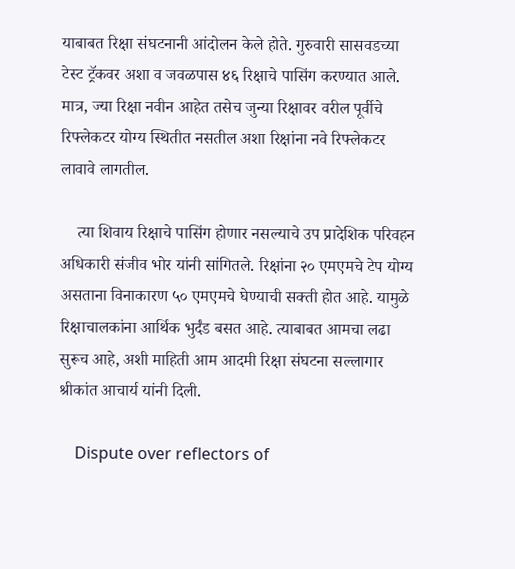याबाबत रिक्षा संघटनानी आंदोलन केले होते. गुरुवारी सासवडच्या टेस्ट ट्रॅकवर अशा व जवळपास ४६ रिक्षाचे पासिंग करण्यात आले. मात्र, ज्या रिक्षा नवीन आहेत तसेच जुन्या रिक्षावर वरील पूर्वीचे रिफ्लेकटर योग्य स्थितीत नसतील अशा रिक्षांना नवे रिफ्लेकटर लावावे लागतील.

    त्या शिवाय रिक्षाचे पासिंग होणार नसल्याचे उप प्रादेशिक परिवहन अधिकारी संजीव भोर यांनी सांगितले. रिक्षांना २० एमएमचे टेप योग्य असताना विनाकारण ५० एमएमचे घेण्याची सक्ती होत आहे. यामुळे रिक्षाचालकांना आर्थिक भुर्दंड बसत आहे. त्याबाबत आमचा लढा सुरूच आहे, अशी माहिती आम आदमी रिक्षा संघटना सल्लागार श्रीकांत आचार्य यांनी दिली.

    Dispute over reflectors of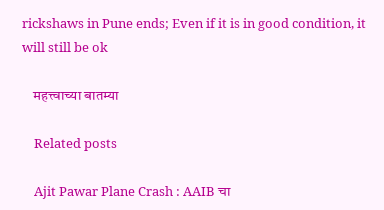rickshaws in Pune ends; Even if it is in good condition, it will still be ok

    महत्त्वाच्या बातम्या

    Related posts

    Ajit Pawar Plane Crash : AAIB चा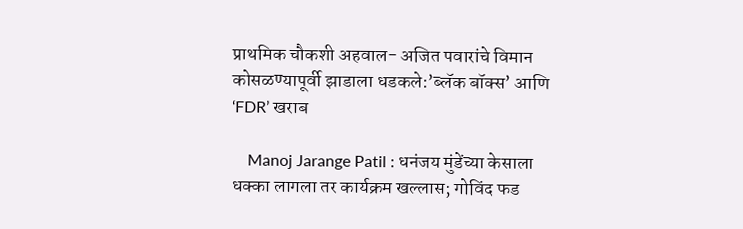प्राथमिक चौकशी अहवाल- अजित पवारांचे विमान कोसळण्यापूर्वी झाडाला धडकले:’ब्लॅक बॉक्स’ आणि ‘FDR’ खराब

    Manoj Jarange Patil : धनंजय मुंडेंच्या केसाला धक्का लागला तर कार्यक्रम खल्लास; गोविंद फड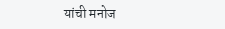यांची मनोज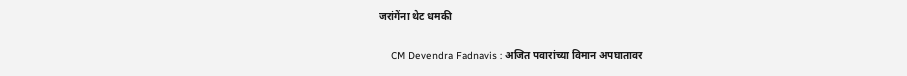जरांगेंना थेट धमकी

    CM Devendra Fadnavis : अजित पवारांच्या विमान अपघातावर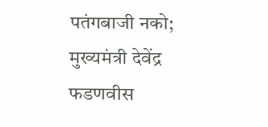पतंगबाजी नको; मुख्यमंत्री देवेंद्र फडणवीस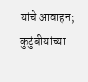यांचे आवाहन; कुटुंबीयांच्या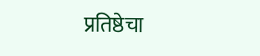प्रतिष्ठेचा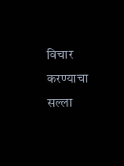विचार करण्याचा सल्ला